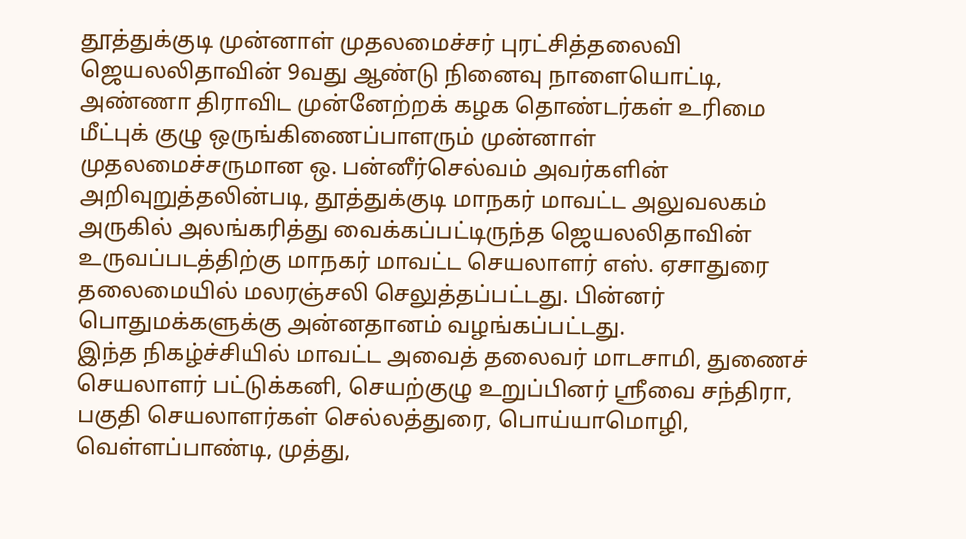தூத்துக்குடி முன்னாள் முதலமைச்சர் புரட்சித்தலைவி ஜெயலலிதாவின் 9வது ஆண்டு நினைவு நாளையொட்டி, அண்ணா திராவிட முன்னேற்றக் கழக தொண்டர்கள் உரிமை மீட்புக் குழு ஒருங்கிணைப்பாளரும் முன்னாள் முதலமைச்சருமான ஒ. பன்னீர்செல்வம் அவர்களின் அறிவுறுத்தலின்படி, தூத்துக்குடி மாநகர் மாவட்ட அலுவலகம் அருகில் அலங்கரித்து வைக்கப்பட்டிருந்த ஜெயலலிதாவின் உருவப்படத்திற்கு மாநகர் மாவட்ட செயலாளர் எஸ். ஏசாதுரை தலைமையில் மலரஞ்சலி செலுத்தப்பட்டது. பின்னர் பொதுமக்களுக்கு அன்னதானம் வழங்கப்பட்டது.
இந்த நிகழ்ச்சியில் மாவட்ட அவைத் தலைவர் மாடசாமி, துணைச் செயலாளர் பட்டுக்கனி, செயற்குழு உறுப்பினர் ஸ்ரீவை சந்திரா, பகுதி செயலாளர்கள் செல்லத்துரை, பொய்யாமொழி, வெள்ளப்பாண்டி, முத்து,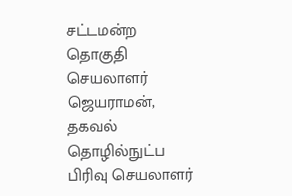சட்டமன்ற தொகுதி செயலாளர் ஜெயராமன், தகவல் தொழில்நுட்ப பிரிவு செயலாளர்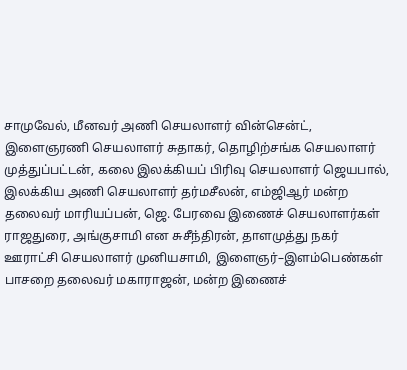சாமுவேல், மீனவர் அணி செயலாளர் வின்சென்ட், இளைஞரணி செயலாளர் சுதாகர், தொழிற்சங்க செயலாளர் முத்துப்பட்டன், கலை இலக்கியப் பிரிவு செயலாளர் ஜெயபால், இலக்கிய அணி செயலாளர் தர்மசீலன், எம்ஜிஆர் மன்ற தலைவர் மாரியப்பன், ஜெ. பேரவை இணைச் செயலாளர்கள் ராஜதுரை, அங்குசாமி என சுசீந்திரன், தாளமுத்து நகர் ஊராட்சி செயலாளர் முனியசாமி, இளைஞர்–இளம்பெண்கள் பாசறை தலைவர் மகாராஜன், மன்ற இணைச்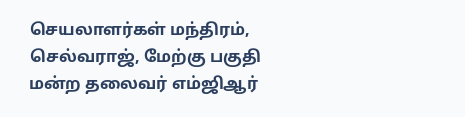செயலாளர்கள் மந்திரம், செல்வராஜ், மேற்கு பகுதி மன்ற தலைவர் எம்ஜிஆர்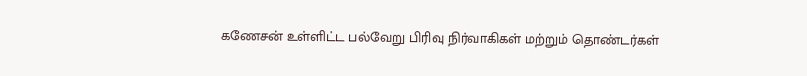கணேசன் உள்ளிட்ட பல்வேறு பிரிவு நிர்வாகிகள் மற்றும் தொண்டர்கள்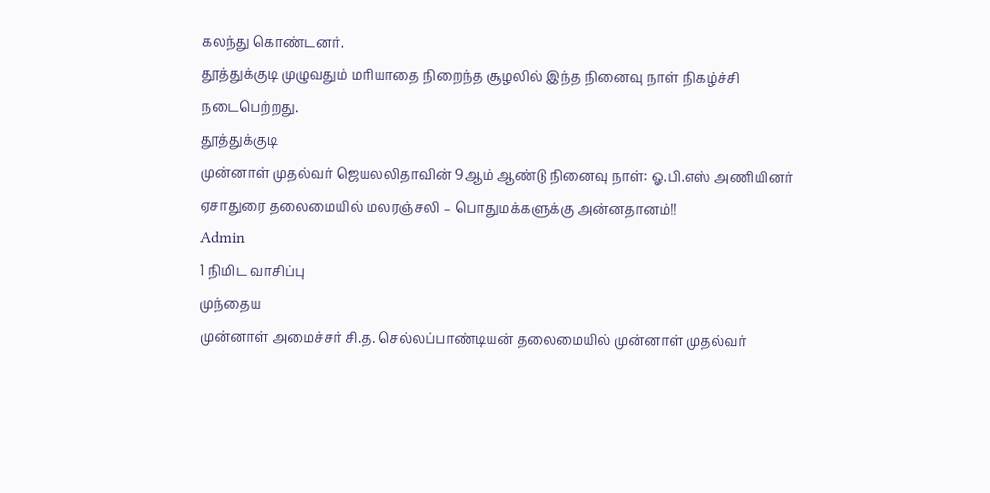கலந்து கொண்டனர்.
தூத்துக்குடி முழுவதும் மரியாதை நிறைந்த சூழலில் இந்த நினைவு நாள் நிகழ்ச்சி நடைபெற்றது.
தூத்துக்குடி
முன்னாள் முதல்வர் ஜெயலலிதாவின் 9ஆம் ஆண்டு நினைவு நாள்: ஓ.பி.எஸ் அணியினர் ஏசாதுரை தலைமையில் மலரஞ்சலி – பொதுமக்களுக்கு அன்னதானம்!!
Admin
1 நிமிட வாசிப்பு
முந்தைய
முன்னாள் அமைச்சர் சி.த. செல்லப்பாண்டியன் தலைமையில் முன்னாள் முதல்வர்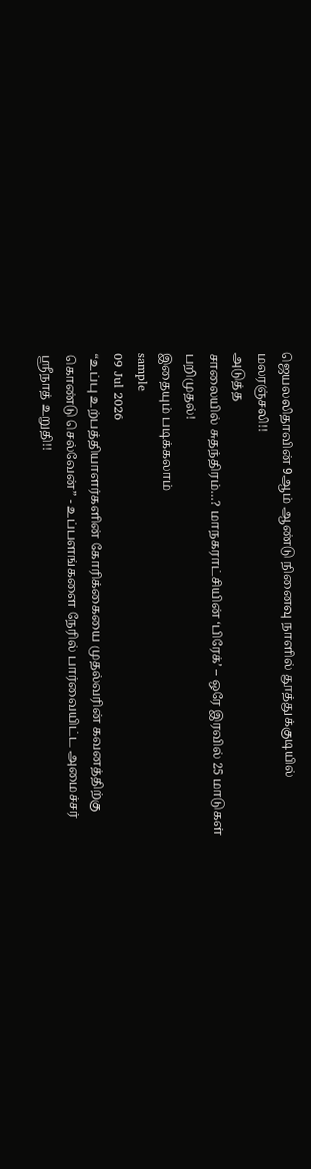ஜெயலலிதாவின் 9ஆம் ஆண்டு நினைவு நாளில் தூத்துக்குடியில் மலரஞ்சலி!!
அடுத்த
சாலையில் சுதந்திரம்…? மாநகராட்சியின் ‘பிரேக்’ – ஒரே இரவில் 25 மாடுகள் பறிமுதல்!
இதையும் படிக்கலாம்
sample
09 Jul 2026
“உப்பு உற்பத்தியாளர்களின் கோரிக்கையை முதல்வரின் கவனத்திற்கு கொண்டு செல்வேன்” - உப்பளங்களை நேரில் பார்வையிட்ட அமைச்சர் ஸ்ரீநாத் உறுதி!!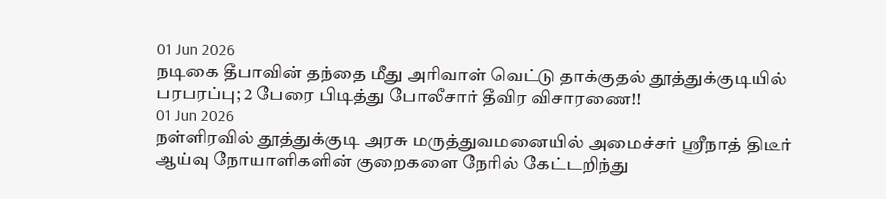01 Jun 2026
நடிகை தீபாவின் தந்தை மீது அரிவாள் வெட்டு தாக்குதல் தூத்துக்குடியில் பரபரப்பு; 2 பேரை பிடித்து போலீசார் தீவிர விசாரணை!!
01 Jun 2026
நள்ளிரவில் தூத்துக்குடி அரசு மருத்துவமனையில் அமைச்சர் ஸ்ரீநாத் திடீர் ஆய்வு நோயாளிகளின் குறைகளை நேரில் கேட்டறிந்து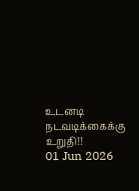உடனடி நடவடிக்கைக்கு உறுதி!!
01 Jun 2026